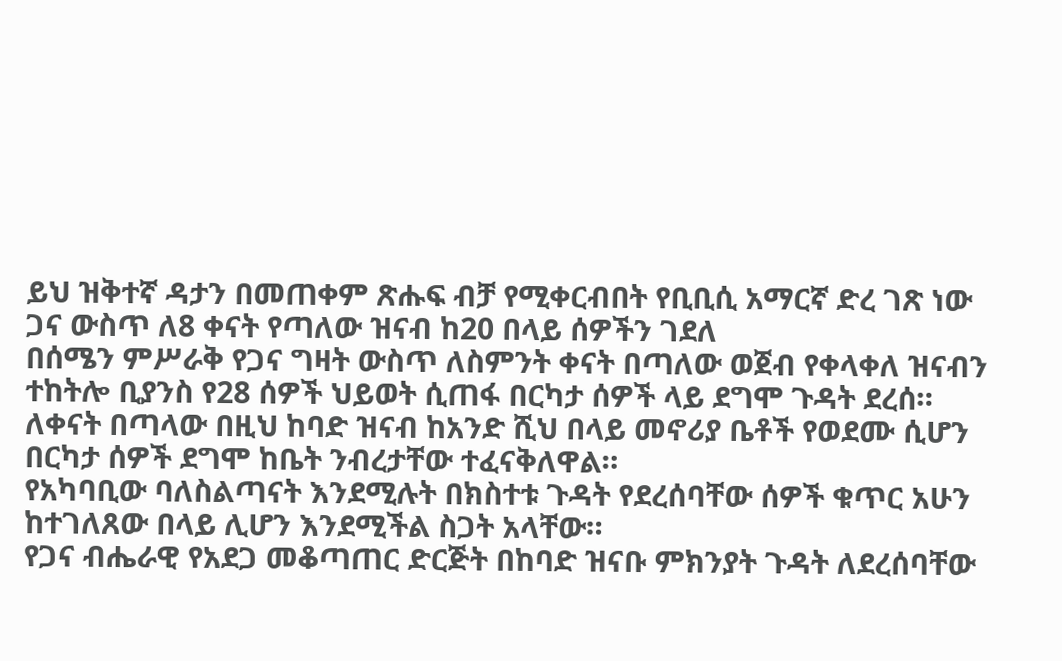ይህ ዝቅተኛ ዳታን በመጠቀም ጽሑፍ ብቻ የሚቀርብበት የቢቢሲ አማርኛ ድረ ገጽ ነው
ጋና ውስጥ ለ8 ቀናት የጣለው ዝናብ ከ20 በላይ ሰዎችን ገደለ
በሰሜን ምሥራቅ የጋና ግዛት ውስጥ ለስምንት ቀናት በጣለው ወጀብ የቀላቀለ ዝናብን ተከትሎ ቢያንስ የ28 ሰዎች ህይወት ሲጠፋ በርካታ ሰዎች ላይ ደግሞ ጉዳት ደረሰ።
ለቀናት በጣላው በዚህ ከባድ ዝናብ ከአንድ ሺህ በላይ መኖሪያ ቤቶች የወደሙ ሲሆን በርካታ ሰዎች ደግሞ ከቤት ንብረታቸው ተፈናቅለዋል።
የአካባቢው ባለስልጣናት እንደሚሉት በክስተቱ ጉዳት የደረሰባቸው ሰዎች ቁጥር አሁን ከተገለጸው በላይ ሊሆን እንደሚችል ስጋት አላቸው።
የጋና ብሔራዊ የአደጋ መቆጣጠር ድርጅት በከባድ ዝናቡ ምክንያት ጉዳት ለደረሰባቸው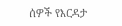ሰዎች የእርዳታ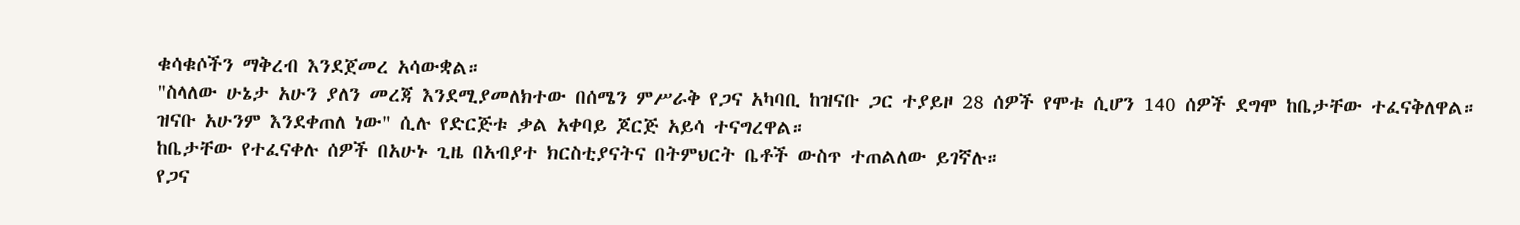ቁሳቁሶችን ማቅረብ እንደጀመረ አሳውቋል።
"ስላለው ሁኔታ አሁን ያለን መረጃ እንደሚያመለክተው በሰሜን ምሥራቅ የጋና አካባቢ ከዝናቡ ጋር ተያይዞ 28 ሰዎች የሞቱ ሲሆን 140 ሰዎች ደግሞ ከቤታቸው ተፈናቅለዋል። ዝናቡ አሁንም እንደቀጠለ ነው" ሲሉ የድርጅቱ ቃል አቀባይ ጆርጅ አይሳ ተናግረዋል።
ከቤታቸው የተፈናቀሉ ሰዎች በአሁኑ ጊዜ በአብያተ ክርስቲያናትና በትምህርት ቤቶች ውስጥ ተጠልለው ይገኛሉ።
የጋና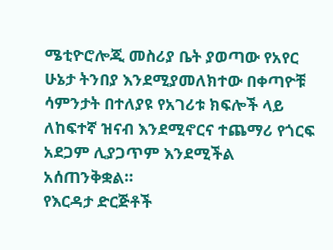ሜቲዮሮሎጂ መስሪያ ቤት ያወጣው የአየር ሁኔታ ትንበያ እንደሚያመለክተው በቀጣዮቹ ሳምንታት በተለያዩ የአገሪቱ ክፍሎች ላይ ለከፍተኛ ዝናብ እንደሚኖርና ተጨማሪ የጎርፍ አደጋም ሊያጋጥም እንደሚችል አሰጠንቅቋል።
የእርዳታ ድርጅቶች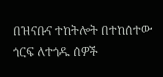በዝናቡና ተከትሎት በተከሰተው ጎርፍ ለተጎዱ ሰዎች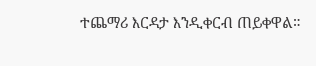ተጨማሪ እርዳታ እንዲቀርብ ጠይቀዋል።